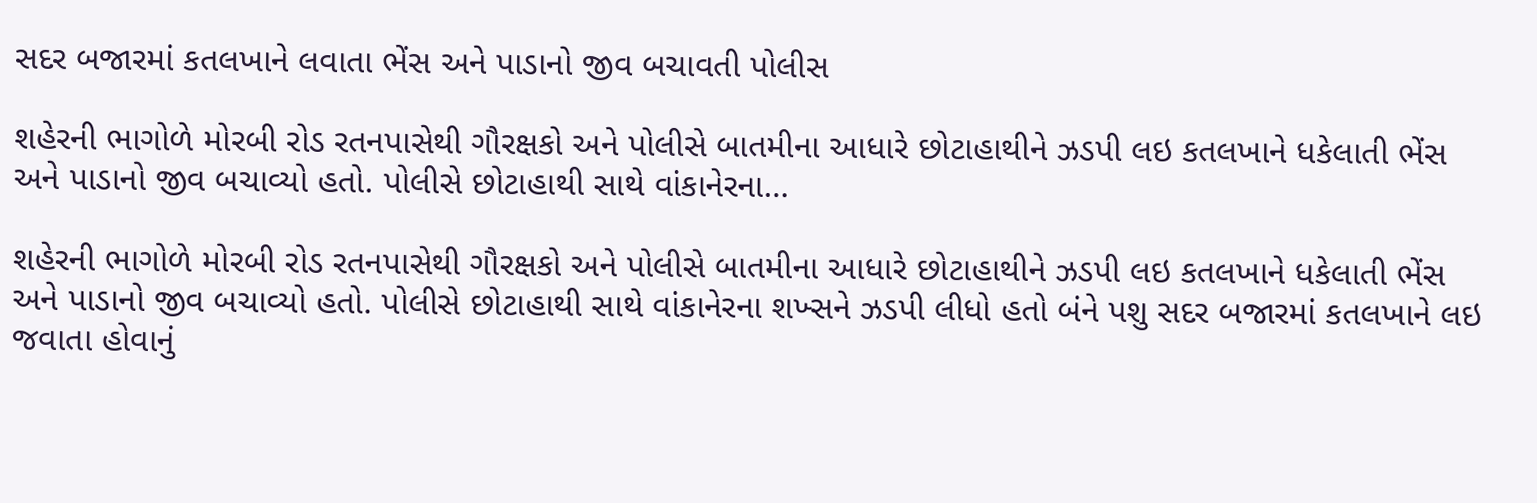સદર બજારમાં કતલખાને લવાતા ભેંસ અને પાડાનો જીવ બચાવતી પોલીસ

શહેરની ભાગોળે મોરબી રોડ રતનપાસેથી ગૌરક્ષકો અને પોલીસે બાતમીના આધારે છોટાહાથીને ઝડપી લઇ કતલખાને ધકેલાતી ભેંસ અને પાડાનો જીવ બચાવ્યો હતો. પોલીસે છોટાહાથી સાથે વાંકાનેરના…

શહેરની ભાગોળે મોરબી રોડ રતનપાસેથી ગૌરક્ષકો અને પોલીસે બાતમીના આધારે છોટાહાથીને ઝડપી લઇ કતલખાને ધકેલાતી ભેંસ અને પાડાનો જીવ બચાવ્યો હતો. પોલીસે છોટાહાથી સાથે વાંકાનેરના શખ્સને ઝડપી લીધો હતો બંને પશુ સદર બજારમાં કતલખાને લઇ જવાતા હોવાનું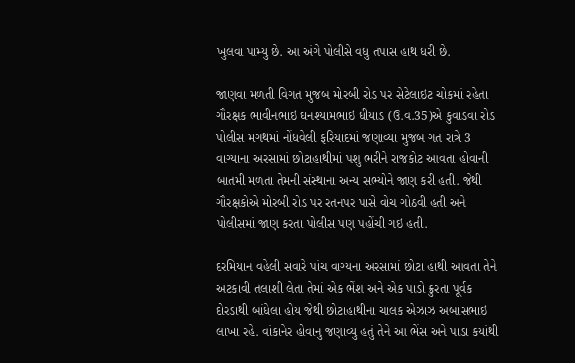ખુલવા પામ્યુ છે. આ અંગે પોલીસે વધુ તપાસ હાથ ધરી છે.

જાણવા મળતી વિગત મુજબ મોરબી રોડ પર સેટેલાઇટ ચોકમાં રહેતા ગૌરક્ષક ભાવીનભાઇ ઘનશ્યામભાઇ ધીયાડ (ઉ.વ.35)એ કુવાડવા રોડ પોલીસ મગથમાં નોંધવેલી ફરિયાદમાં જણાવ્યા મુજબ ગત રાત્રે 3 વાગ્યાના અરસામાં છોટાહાથીમાં પશુ ભરીને રાજકોટ આવતા હોવાની બાતમી મળતા તેમની સંસ્થાના અન્ય સભ્યોને જાણ કરી હતી. જેથી ગૌરક્ષકોએ મોરબી રોડ પર રતનપર પાસે વોચ ગોઠવી હતી અને પોલીસમાં જાણ કરતા પોલીસ પણ પહોંચી ગઇ હતી.

દરમિયાન વહેલી સવારે પાંચ વાગ્યના અરસામાં છોટા હાથી આવતા તેને અટકાવી તલાશી લેતા તેમાં એક ભેંશ અને એક પાડો ક્રુરતા પૂર્વક દોરડાથી બાંધેલા હોય જેથી છોટાહાથીના ચાલક એઝાઝ અબાસભાઇ લાખા રહે. વાંકાનેર હોવાનુ જણાવ્યુ હતું તેને આ ભેંસ અને પાડા કયાંથી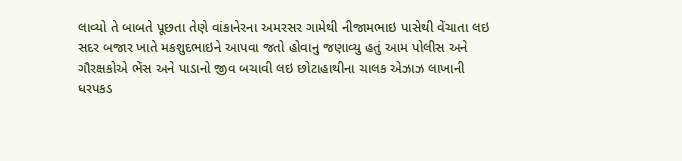લાવ્યો તે બાબતે પૂછતા તેણે વાંકાનેરના અમરસર ગામેથી નીજામભાઇ પાસેથી વેંચાતા લઇ સદર બજાર ખાતે મકશુદભાઇને આપવા જતો હોવાનુ જણાવ્યુ હતું આમ પોલીસ અને ગૌરક્ષકોએ ભેંસ અને પાડાનો જીવ બચાવી લઇ છોટાહાથીના ચાલક એઝાઝ લાખાની ધરપકડ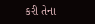કરી તેના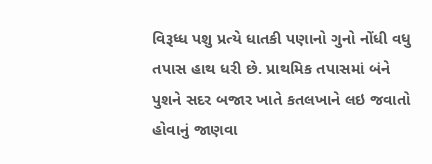વિરૂધ્ધ પશુ પ્રત્યે ધાતકી પણાનો ગુનો નોંધી વધુ તપાસ હાથ ધરી છે. પ્રાથમિક તપાસમાં બંને પુશને સદર બજાર ખાતે કતલખાને લઇ જવાતો હોવાનું જાણવા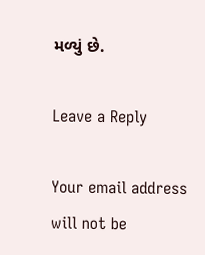મળ્યું છે.

Leave a Reply

Your email address will not be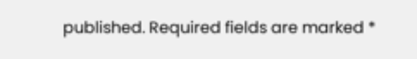published. Required fields are marked *